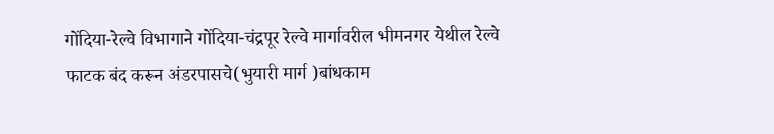गोंदिया-रेल्वे विभागाने गोंदिया-चंद्रपूर रेल्वे मार्गावरील भीमनगर येथील रेल्वे फाटक बंद करून अंडरपासचे(भुयारी मार्ग )बांधकाम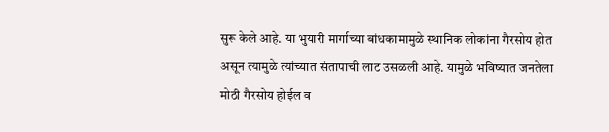सुरू केले आहे. या भुयारी मार्गाच्या बांधकामामुळे स्थानिक लोकांना गैरसोय होत असून त्यामुळे त्यांच्यात संतापाची लाट उसळली आहे. यामुळे भविष्यात जनतेला मोठी गैरसोय होईल व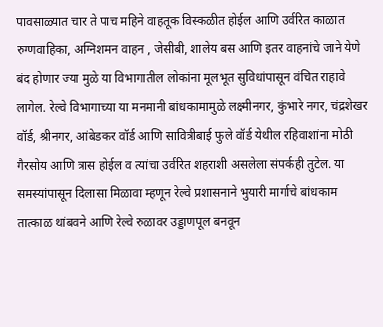पावसाळ्यात चार ते पाच महिने वाहतूक विस्कळीत होईल आणि उर्वरित काळात रुग्णवाहिका, अग्निशमन वाहन , जेसीबी, शालेय बस आणि इतर वाहनांचे जाने येणे बंद होणार ज्या मुळे या विभागातील लोकांना मूलभूत सुविधांपासून वंचित राहावे लागेल. रेल्वे विभागाच्या या मनमानी बांधकामामुळे लक्ष्मीनगर, कुंभारे नगर, चंद्रशेखर वॉर्ड, श्रीनगर, आंबेडकर वॉर्ड आणि सावित्रीबाई फुले वॉर्ड येथील रहिवाशांना मोठी गैरसोय आणि त्रास होईल व त्यांचा उर्वरित शहराशी असलेला संपर्कही तुटेल. या समस्यांपासून दिलासा मिळावा म्हणून रेल्वे प्रशासनाने भुयारी मार्गाचे बांधकाम तात्काळ थांबवने आणि रेल्वे रुळावर उड्डाणपूल बनवून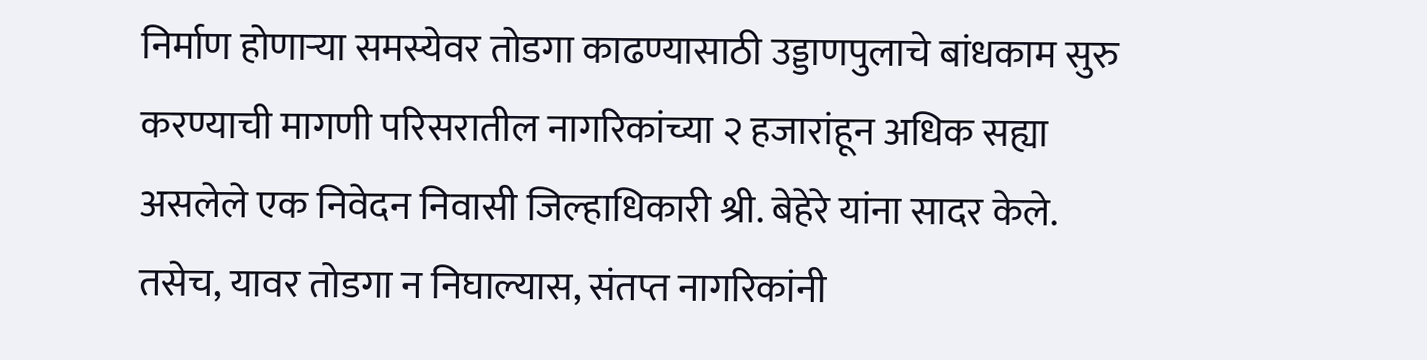निर्माण होणाऱ्या समस्येवर तोडगा काढण्यासाठी उड्डाणपुलाचे बांधकाम सुरु करण्याची मागणी परिसरातील नागरिकांच्या २ हजारांहून अधिक सह्या असलेले एक निवेदन निवासी जिल्हाधिकारी श्री. बेहेरे यांना सादर केले. तसेच, यावर तोडगा न निघाल्यास, संतप्त नागरिकांनी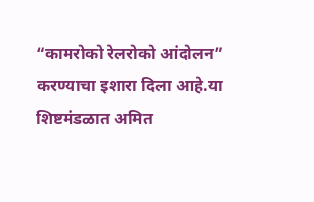“कामरोको रेलरोको आंदोलन” करण्याचा इशारा दिला आहे.या शिष्टमंडळात अमित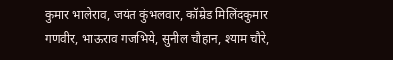कुमार भालेराव, जयंत कुंभलवार, कॉम्रेड मिलिंदकुमार गणवीर, भाऊराव गजभिये, सुनील चौहान, श्याम चौरे,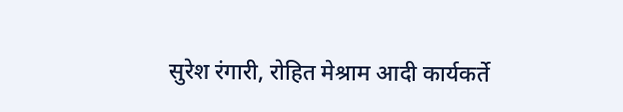सुरेश रंगारी, रोहित मेश्राम आदी कार्यकर्ते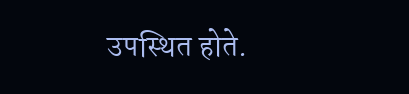उपस्थित होते.